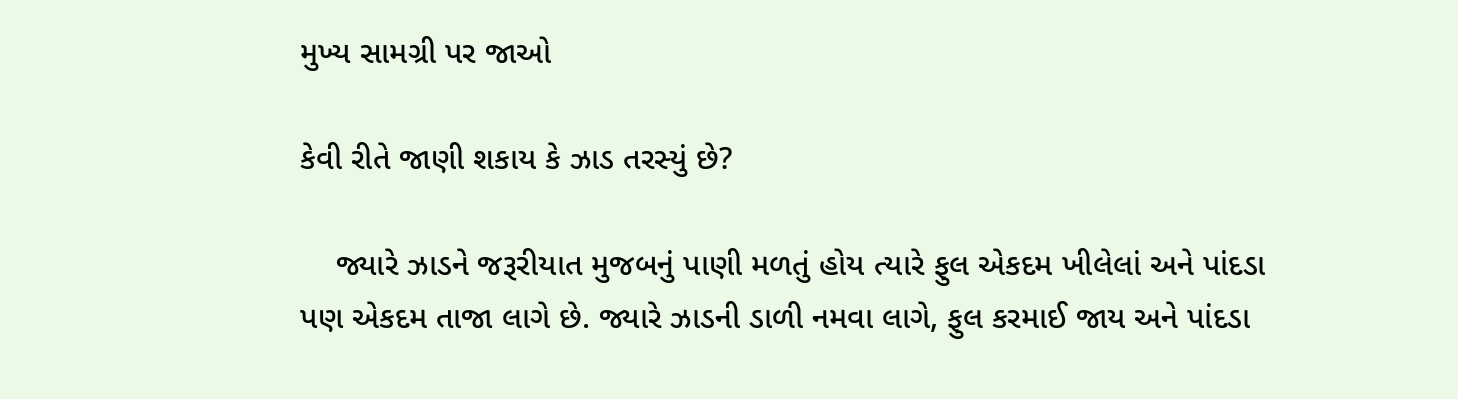મુખ્ય સામગ્રી પર જાઓ

કેવી રીતે જાણી શકાય કે ઝાડ તરસ્યું છે?

    જ્યારે ઝાડને જરૂરીયાત મુજબનું પાણી મળતું હોય ત્યારે ફુલ એકદમ ખીલેલાં અને પાંદડા પણ એકદમ તાજા લાગે છે. જ્યારે ઝાડની ડાળી નમવા લાગે, ફુલ કરમાઈ જાય અને પાંદડા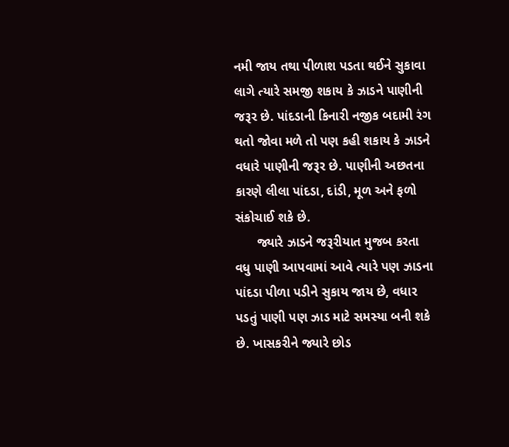નમી જાય તથા પીળાશ પડતા થઈને સુકાવા લાગે ત્યારે સમજી શકાય કે ઝાડને પાણીની જરૂર છે. પાંદડાની કિનારી નજીક બદામી રંગ થતો જોવા મળે તો પણ કહી શકાય કે ઝાડને વધારે પાણીની જરૂર છે. પાણીની અછતના કારણે લીલા પાંદડા, દાંડી, મૂળ અને ફળો સંકોચાઈ શકે છે.
      જ્યારે ઝાડને જરૂરીયાત મુજબ કરતા વધુ પાણી આપવામાં આવે ત્યારે પણ ઝાડના પાંદડા પીળા પડીને સુકાય જાય છે, વધાર પડતું પાણી પણ ઝાડ માટે સમસ્યા બની શકે છે. ખાસકરીને જ્યારે છોડ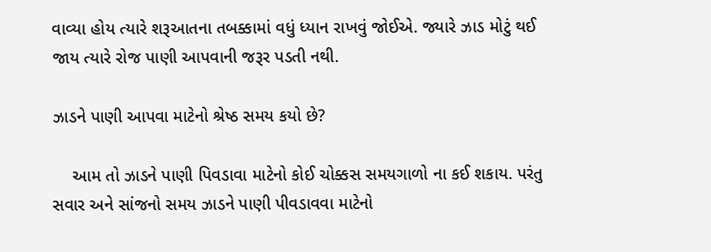વાવ્યા હોય ત્યારે શરૂઆતના તબક્કામાં વધું ધ્યાન રાખવું જોઈએ. જ્યારે ઝાડ મોટું થઈ જાય ત્યારે રોજ પાણી આપવાની જરૂર પડતી નથી.

ઝાડને પાણી આપવા માટેનો શ્રેષ્ઠ સમય કયો છે?

    આમ તો ઝાડને પાણી પિવડાવા માટેનો કોઈ ચોક્કસ સમયગાળો ના કઈ શકાય. પરંતુ સવાર અને સાંજનો સમય ઝાડને પાણી પીવડાવવા માટેનો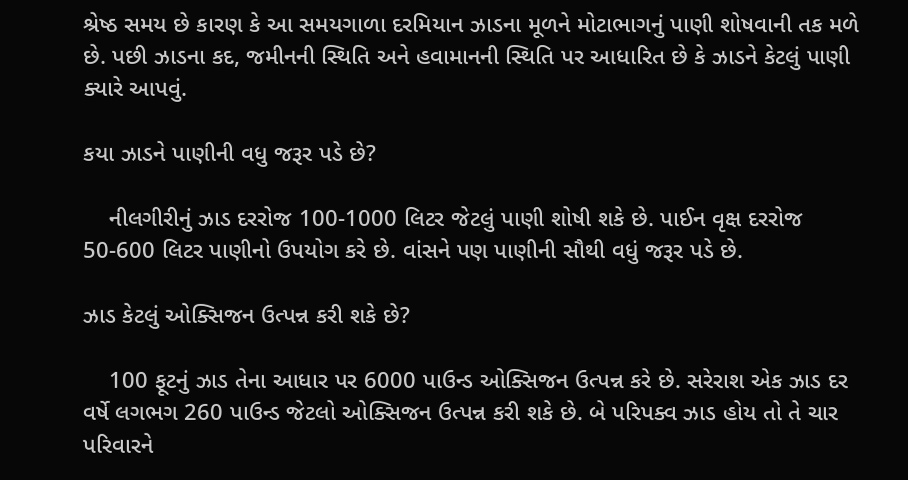શ્રેષ્ઠ સમય છે કારણ કે આ સમયગાળા દરમિયાન ઝાડના મૂળને મોટાભાગનું પાણી શોષવાની તક મળે છે. પછી ઝાડના કદ, જમીનની સ્થિતિ અને હવામાનની સ્થિતિ પર આધારિત છે કે ઝાડને કેટલું પાણી ક્યારે આપવું.

કયા ઝાડને પાણીની વધુ જરૂર પડે છે?

    નીલગીરીનું ઝાડ દરરોજ 100-1000 લિટર જેટલું પાણી શોષી શકે છે. પાઈન વૃક્ષ દરરોજ 50-600 લિટર પાણીનો ઉપયોગ કરે છે. વાંસને પણ પાણીની સૌથી વધું જરૂર પડે છે.

ઝાડ કેટલું ઓક્સિજન ઉત્પન્ન કરી શકે છે?

    100 ફૂટનું ઝાડ તેના આધાર પર 6000 પાઉન્ડ ઓક્સિજન ઉત્પન્ન કરે છે. સરેરાશ એક ઝાડ દર વર્ષે લગભગ 260 પાઉન્ડ જેટલો ઓક્સિજન ઉત્પન્ન કરી શકે છે. બે પરિપક્વ ઝાડ હોય તો તે ચાર પરિવારને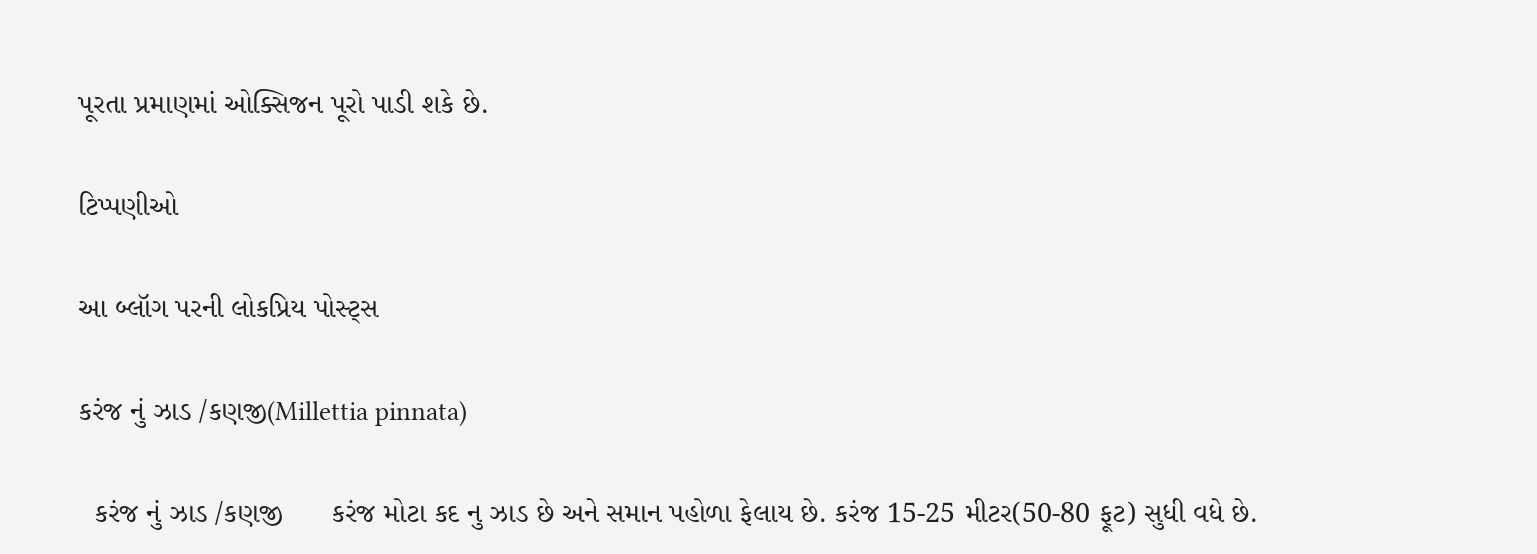પૂરતા પ્રમાણમાં ઓક્સિજન પૂરો પાડી શકે છે.

ટિપ્પણીઓ

આ બ્લૉગ પરની લોકપ્રિય પોસ્ટ્સ

કરંજ નું ઝાડ /કણજી(Millettia pinnata)

  કરંજ નું ઝાડ /કણજી      કરંજ મોટા કદ નુ ઝાડ છે અને સમાન પહોળા ફેલાય છે. કરંજ 15-25 મીટર(50-80 ફૂટ) સુધી વધે છે.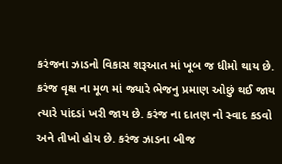કરંજના ઝાડનો વિકાસ શરૂઆત માં ખૂબ જ ધીમો થાય છે. કરંજ વૃક્ષ ના મૂળ માં જ્યારે ભેજનુ પ્રમાણ ઓછું થઈ જાય ત્યારે પાંદડાં ખરી જાય છે. કરંજ ના દાતણ નો સ્વાદ કડવો અને તીખો હોય છે. કરંજ ઝાડના બીજ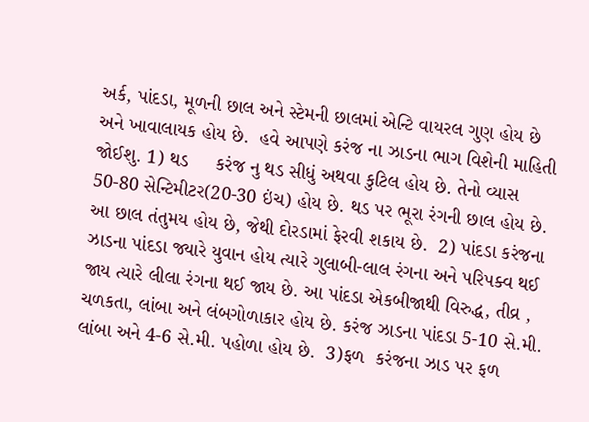અર્ક, પાંદડા, મૂળની છાલ અને સ્ટેમની છાલમાં એન્ટિ વાયરલ ગુણ હોય છે અને ખાવાલાયક હોય છે.  હવે આપણે કરંજ ના ઝાડના ભાગ વિશેની માહિતી જોઈશુ. 1) થડ     કરંજ નુ થડ સીધું અથવા કુટિલ હોય છે. તેનો વ્યાસ 50-80 સેન્ટિમીટર(20-30 ઇંચ) હોય છે. થડ પર ભૂરા રંગની છાલ હોય છે. આ છાલ તંતુમય હોય છે, જેથી દોરડામાં ફેરવી શકાય છે.  2) પાંદડા કરંજના ઝાડના પાંદડા જ્યારે યુવાન હોય ત્યારે ગુલાબી-લાલ રંગના અને પરિપક્વ થઈ જાય ત્યારે લીલા રંગના થઈ જાય છે. આ પાંદડા એકબીજાથી વિરુદ્ધ, તીવ્ર , ચળકતા, લાંબા અને લંબગોળાકાર હોય છે. કરંજ ઝાડના પાંદડા 5-10 સે.મી. લાંબા અને 4-6 સે.મી. પહોળા હોય છે.  3)ફળ  કરંજના ઝાડ પર ફળ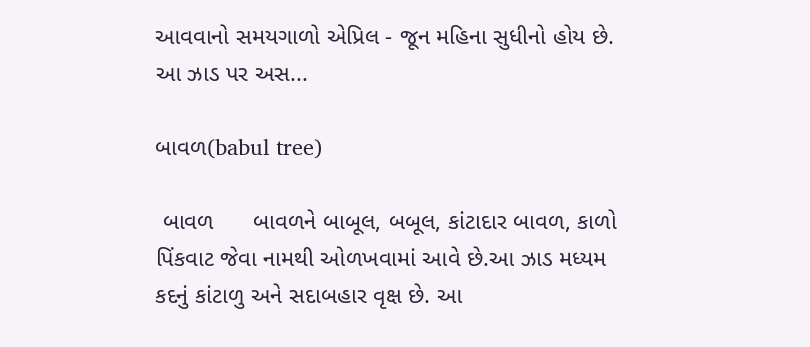આવવાનો સમયગાળો એપ્રિલ - જૂન મહિના સુધીનો હોય છે. આ ઝાડ પર અસ...

બાવળ(babul tree)

 બાવળ      બાવળને બાબૂલ, બબૂલ, કાંટાદાર બાવળ, કાળો પિંકવાટ જેવા નામથી ઓળખવામાં આવે છે.આ ઝાડ મધ્યમ કદનું કાંટાળુ અને સદાબહાર વૃક્ષ છે. આ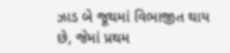ઝાડ બે જૂથમાં વિભાજીત થાય છે, જેમાં પ્રથમ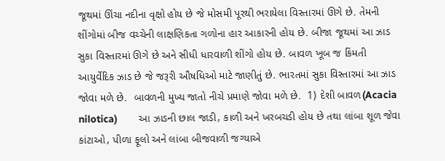જૂથમાં ઊંચા નદીના વૃક્ષો હોય છે જે મોસમી પૂરથી ભરાયેલા વિસ્તારમાં ઊગે છે. તેમની શીંગોમાં બીજ વચ્ચેની લાક્ષણિકતા ગળોના હાર આકારની હોય છે. બીજા જૂથમાં આ ઝાડ સુકા વિસ્તારમાં ઊગે છે અને સીધી ધારવાળી શીંગો હોય છે. બાવળ ખૂબ જ કિંમતી આયુર્વેદિક ઝાડ છે જે જરૂરી ઔષધિઓ માટે જાણીતું છે. ભારતમાં સુકા વિસ્તારમાં આ ઝાડ જોવા મળે છે.  બાવળની મુખ્ય જાતો નીચે પ્રમાણે જોવા મળે છે.  1) દેશી બાવળ(Acacia nilotica)       આ ઝાડની છાલ જાડી, કાળી અને ખરબચડી હોય છે તથા લાંબા શૂળ જેવા કાંટાઓ, પીળા ફૂલો અને લાંબા બીજવાળી જગ્યાએ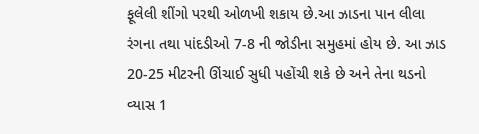ફૂલેલી શીંગો પરથી ઓળખી શકાય છે.આ ઝાડના પાન લીલા રંગના તથા પાંદડીઓ 7-8 ની જોડીના સમુહમાં હોય છે. આ ઝાડ 20-25 મીટરની ઊંચાઈ સુધી પહોંચી શકે છે અને તેના થડનો વ્યાસ 1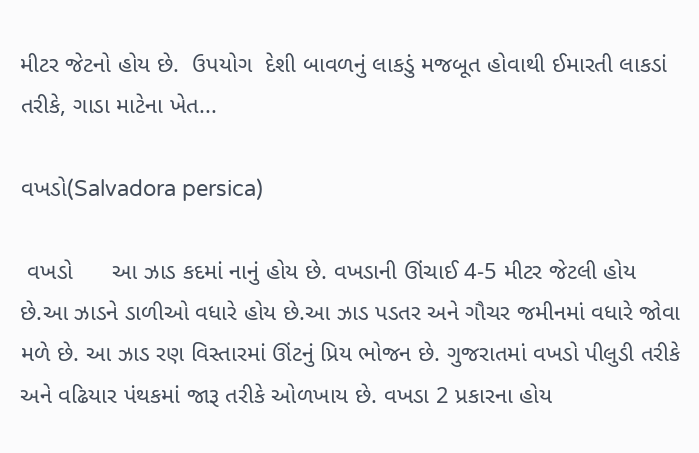મીટર જેટનો હોય છે.  ઉપયોગ  દેશી બાવળનું લાકડું મજબૂત હોવાથી ઈમારતી લાકડાં તરીકે, ગાડા માટેના ખેત...

વખડો(Salvadora persica)

 વખડો      આ ઝાડ કદમાં નાનું હોય છે. વખડાની ઊંચાઈ 4-5 મીટર જેટલી હોય છે.આ ઝાડને ડાળીઓ વધારે હોય છે.આ ઝાડ પડતર અને ગૌચર જમીનમાં વધારે જોવા મળે છે. આ ઝાડ રણ વિસ્તારમાં ઊંટનું પ્રિય ભોજન છે. ગુજરાતમાં વખડો પીલુડી તરીકે અને વઢિયાર પંથકમાં જારૂ તરીકે ઓળખાય છે. વખડા 2 પ્રકારના હોય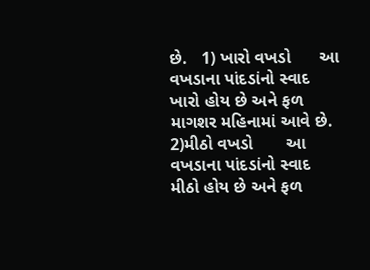છે.   1) ખારો વખડો      આ વખડાના પાંદડાંનો સ્વાદ ખારો હોય છે અને ફળ માગશર મહિનામાં આવે છે.  2)મીઠો વખડો       આ વખડાના પાંદડાંનો સ્વાદ મીઠો હોય છે અને ફળ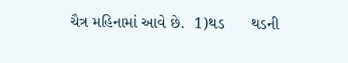ચૈત્ર મહિનામાં આવે છે.  1)થડ      થડની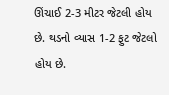ઊંચાઈ 2-3 મીટર જેટલી હોય છે. થડનો વ્યાસ 1-2 ફુટ જેટલો હોય છે.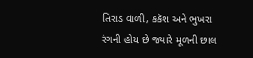તિરાડ વાળી, કકૅશ અને ભુખરા રંગની હોય છે જ્યારે મૂળની છાલ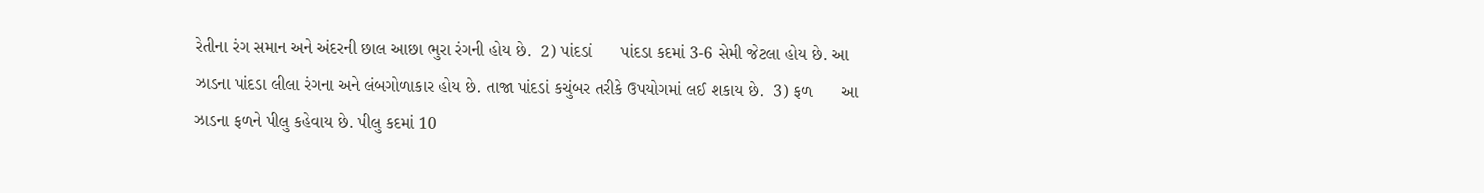રેતીના રંગ સમાન અને અંદરની છાલ આછા ભુરા રંગની હોય છે.  2) પાંદડાં      પાંદડા કદમાં 3-6 સેમી જેટલા હોય છે. આ ઝાડના પાંદડા લીલા રંગના અને લંબગોળાકાર હોય છે. તાજા પાંદડાં કચુંબર તરીકે ઉપયોગમાં લઈ શકાય છે.  3) ફળ      આ ઝાડના ફળને પીલુ કહેવાય છે. પીલુ કદમાં 10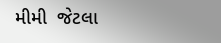મીમી  જેટલા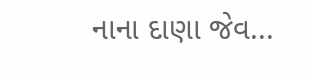નાના દાણા જેવ...